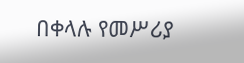በቀላሉ የመሥሪያ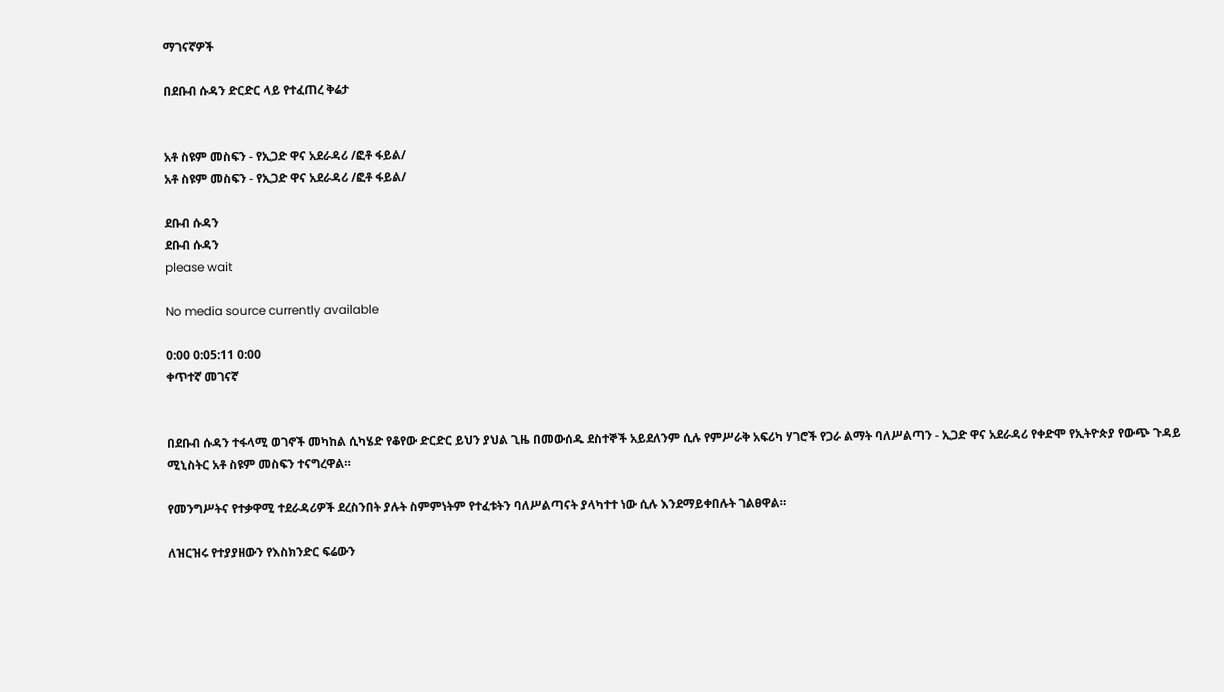ማገናኛዎች

በደቡብ ሱዳን ድርድር ላይ የተፈጠረ ቅሬታ


አቶ ስዩም መስፍን - የኢጋድ ዋና አደራዳሪ /ፎቶ ፋይል/
አቶ ስዩም መስፍን - የኢጋድ ዋና አደራዳሪ /ፎቶ ፋይል/

ደቡብ ሱዳን
ደቡብ ሱዳን
please wait

No media source currently available

0:00 0:05:11 0:00
ቀጥተኛ መገናኛ


በደቡብ ሱዳን ተፋላሚ ወገኖች መካከል ሲካሄድ የቆየው ድርድር ይህን ያህል ጊዜ በመውሰዱ ደስተኞች አይደለንም ሲሉ የምሥራቅ አፍሪካ ሃገሮች የጋራ ልማት ባለሥልጣን - ኢጋድ ዋና አደራዳሪ የቀድሞ የኢትዮጵያ የውጭ ጉዳይ ሚኒስትር አቶ ስዩም መስፍን ተናግረዋል።

የመንግሥትና የተቃዋሚ ተደራዳሪዎች ደረስንበት ያሉት ስምምነትም የተፈቱትን ባለሥልጣናት ያላካተተ ነው ሲሉ እንደማይቀበሉት ገልፀዋል።

ለዝርዝሩ የተያያዘውን የእስክንድር ፍሬውን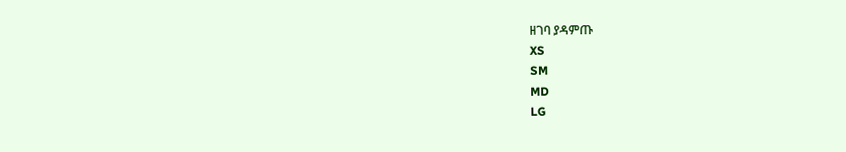ዘገባ ያዳምጡ
XS
SM
MD
LG